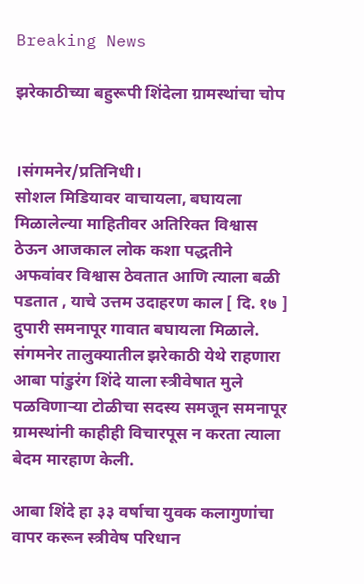Breaking News

झरेकाठीच्या बहुरूपी शिंदेला ग्रामस्थांचा चोप


।संगमनेर/प्रतिनिधी।
सोशल मिडियावर वाचायला, बघायला मिळालेल्या माहितीवर अतिरिक्त विश्वास ठेऊन आजकाल लोक कशा पद्धतीने अफवांवर विश्वास ठेवतात आणि त्याला बळी पडतात , याचे उत्तम उदाहरण काल [ दि. १७ ] दुपारी समनापूर गावात बघायला मिळाले. संगमनेर तालुक्यातील झरेकाठी येथे राहणारा आबा पांडुरंग शिंदे याला स्त्रीवेषात मुले पळविणाऱ्या टोळीचा सदस्य समजून समनापूर ग्रामस्थांनी काहीही विचारपूस न करता त्याला बेदम मारहाण केली.

आबा शिंदे हा ३३ वर्षाचा युवक कलागुणांचा वापर करून स्त्रीवेष परिधान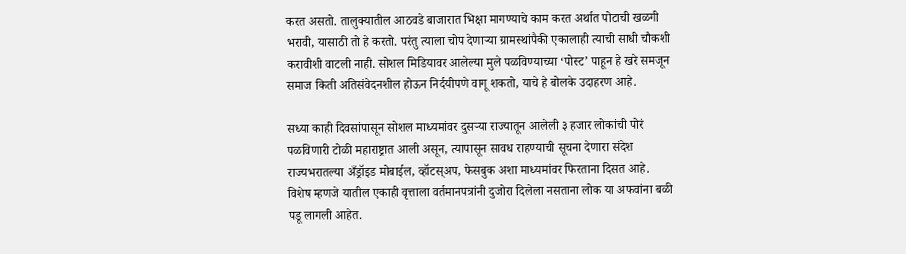करत असतो. तालुक्यातील आठवडे बाजारात भिक्षा मागण्याचे काम करत अर्थात पोटाची खळगी भरावी, यासाठी तो हे करतो. परंतु त्याला चोप देणाऱ्या ग्रामस्थांपैकी एकालाही त्याची साधी चौकशी करावीशी वाटली नाही. सोशल मिडियावर आलेल्या मुले पळविण्याच्या ‘पोस्ट’ पाहून हे खरे समजून समाज किती अतिसंवेदनशील होऊन निर्दयीपणे वागू शकतो, याचे हे बोलके उदाहरण आहे.

सध्या काही दिवसांपासून सोशल माध्यमांवर दुसऱ्या राज्यातून आलेली ३ हजार लोकांची पोरं पळविणारी टोळी महाराष्ट्रात आली असून, त्यापासून सावध राहण्याची सूचना देणारा संदेश राज्यभरातल्या अँड्रॉइड मोबाईल, व्हॉटस्अप, फेसबुक अशा माध्यमांवर फिरताना दिसत आहे. विशेष म्हणजे यातील एकाही वृत्ताला वर्तमानपत्रांनी दुजोरा दिलेला नसताना लोक या अफवांना बळी पडू लागली आहेत.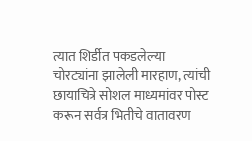त्यात शिर्डीत पकडलेल्या चोरट्यांना झालेली मारहाण, त्यांची छायाचित्रे सोशल माध्यमांवर पोस्ट करून सर्वत्र भितीचे वातावरण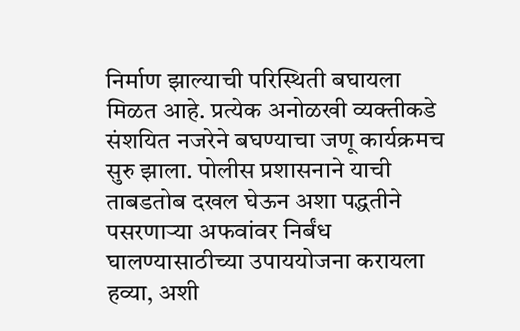निर्माण झाल्याची परिस्थिती बघायला मिळत आहे. प्रत्येक अनोळखी व्यक्तीकडे संशयित नजरेने बघण्याचा जणू कार्यक्रमच सुरु झाला. पोलीस प्रशासनाने याची ताबडतोब दखल घेऊन अशा पद्धतीने पसरणाऱ्या अफवांवर निर्बंध घालण्यासाठीच्या उपाययोजना करायला हव्या, अशी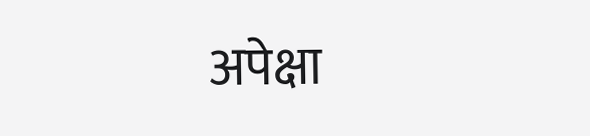अपेक्षा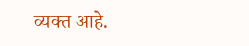व्यक्त आहे.